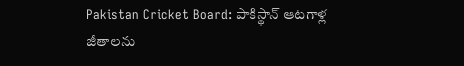Pakistan Cricket Board: పాకిస్థాన్ ఆటగాళ్ల జీతాలను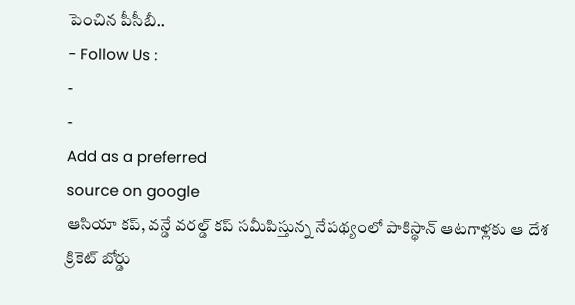పెంచిన పీసీబీ..
- Follow Us :
-
-
Add as a preferred
source on google
ఆసియా కప్, వన్డే వరల్డ్ కప్ సమీపిస్తున్న నేపథ్యంలో పాకిస్థాన్ ఆటగాళ్లకు ఆ దేశ క్రికెట్ బోర్డు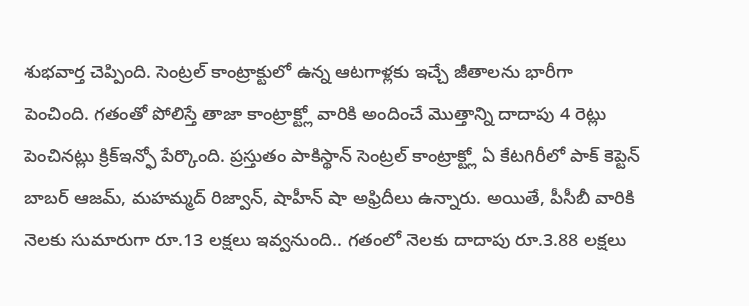శుభవార్త చెప్పింది. సెంట్రల్ కాంట్రాక్టులో ఉన్న ఆటగాళ్లకు ఇచ్చే జీతాలను భారీగా పెంచింది. గతంతో పోలిస్తే తాజా కాంట్రాక్ట్లో వారికి అందించే మొత్తాన్ని దాదాపు 4 రెట్లు పెంచినట్లు క్రిక్ఇన్ఫో పేర్కొంది. ప్రస్తుతం పాకిస్థాన్ సెంట్రల్ కాంట్రాక్ట్లో ఏ కేటగిరీలో పాక్ కెప్టెన్ బాబర్ ఆజమ్, మహమ్మద్ రిజ్వాన్, షాహీన్ షా అఫ్రిదీలు ఉన్నారు. అయితే, పీసీబీ వారికి నెలకు సుమారుగా రూ.13 లక్షలు ఇవ్వనుంది.. గతంలో నెలకు దాదాపు రూ.3.88 లక్షలు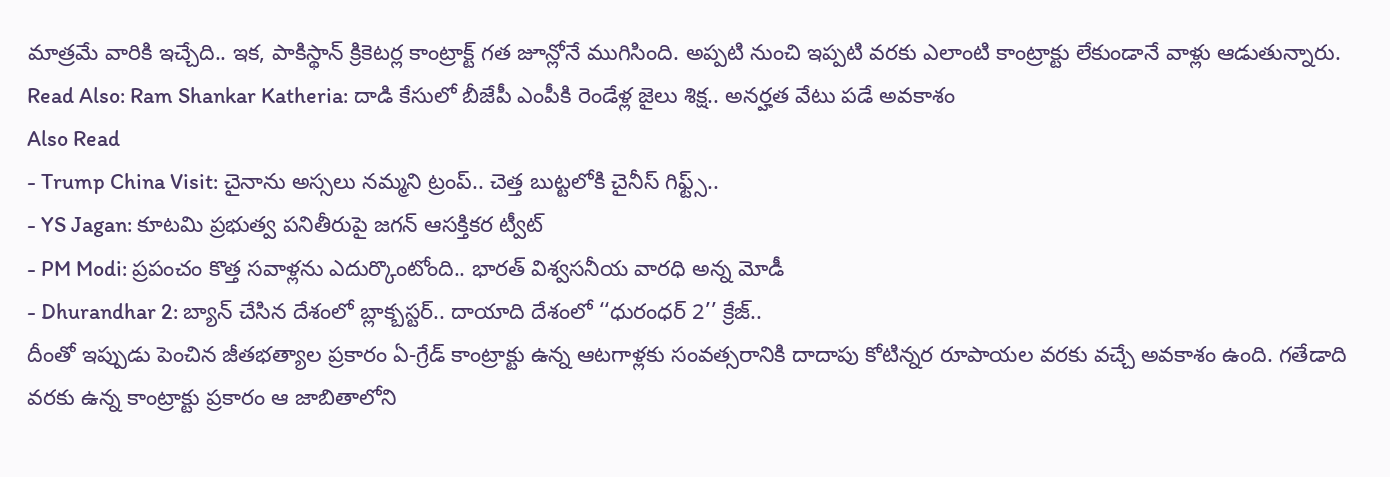మాత్రమే వారికి ఇచ్చేది.. ఇక, పాకిస్థాన్ క్రికెటర్ల కాంట్రాక్ట్ గత జూన్లోనే ముగిసింది. అప్పటి నుంచి ఇప్పటి వరకు ఎలాంటి కాంట్రాక్టు లేకుండానే వాళ్లు ఆడుతున్నారు.
Read Also: Ram Shankar Katheria: దాడి కేసులో బీజేపీ ఎంపీకి రెండేళ్ల జైలు శిక్ష.. అనర్హత వేటు పడే అవకాశం
Also Read
- Trump China Visit: చైనాను అస్సలు నమ్మని ట్రంప్.. చెత్త బుట్టలోకి చైనీస్ గిఫ్ట్స్..
- YS Jagan: కూటమి ప్రభుత్వ పనితీరుపై జగన్ ఆసక్తికర ట్వీట్
- PM Modi: ప్రపంచం కొత్త సవాళ్లను ఎదుర్కొంటోంది.. భారత్ విశ్వసనీయ వారధి అన్న మోడీ
- Dhurandhar 2: బ్యాన్ చేసిన దేశంలో బ్లాక్బస్టర్.. దాయాది దేశంలో ‘‘ధురంధర్ 2’’ క్రేజ్..
దీంతో ఇప్పుడు పెంచిన జీతభత్యాల ప్రకారం ఏ-గ్రేడ్ కాంట్రాక్టు ఉన్న ఆటగాళ్లకు సంవత్సరానికి దాదాపు కోటిన్నర రూపాయల వరకు వచ్చే అవకాశం ఉంది. గతేడాది వరకు ఉన్న కాంట్రాక్టు ప్రకారం ఆ జాబితాలోని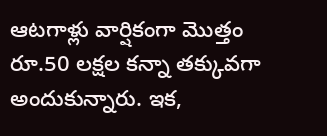ఆటగాళ్లు వార్షికంగా మొత్తం రూ.50 లక్షల కన్నా తక్కువగా అందుకున్నారు. ఇక,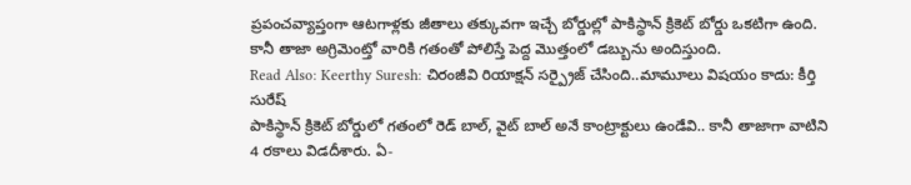ప్రపంచవ్యాప్తంగా ఆటగాళ్లకు జీతాలు తక్కువగా ఇచ్చే బోర్డుల్లో పాకిస్థాన్ క్రికెట్ బోర్డు ఒకటిగా ఉంది. కానీ తాజా అగ్రిమెంట్తో వారికి గతంతో పోలిస్తే పెద్ద మొత్తంలో డబ్బును అందిస్తుంది.
Read Also: Keerthy Suresh: చిరంజీవి రియాక్షన్ సర్ప్రైజ్ చేసింది..మామూలు విషయం కాదు: కీర్తి సురేష్
పాకిస్థాన్ క్రికెట్ బోర్డులో గతంలో రెడ్ బాల్, వైట్ బాల్ అనే కాంట్రాక్టులు ఉండేవి.. కానీ తాజాగా వాటిని 4 రకాలు విడదీశారు. ఏ-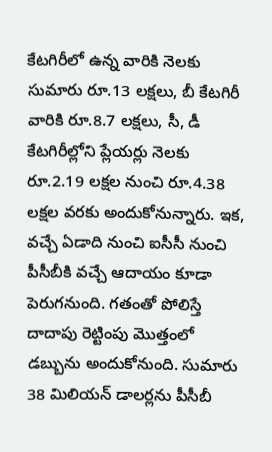కేటగిరీలో ఉన్న వారికి నెలకు సుమారు రూ.13 లక్షలు, బీ కేటగిరీ వారికి రూ.8.7 లక్షలు, సీ, డీ కేటగిరీల్లోని ప్లేయర్లు నెలకు రూ.2.19 లక్షల నుంచి రూ.4.38 లక్షల వరకు అందుకోనున్నారు. ఇక, వచ్చే ఏడాది నుంచి ఐసీసీ నుంచి పీసీబీకి వచ్చే ఆదాయం కూడా పెరుగనుంది. గతంతో పోలిస్తే దాదాపు రెట్టింపు మొత్తంలో డబ్బును అందుకోనుంది. సుమారు 38 మిలియన్ డాలర్లను పీసీబీ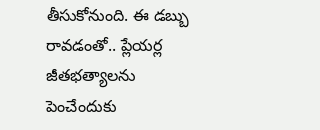తీసుకోనుంది. ఈ డబ్బు రావడంతో.. ప్లేయర్ల జీతభత్యాలను పెంచేందుకు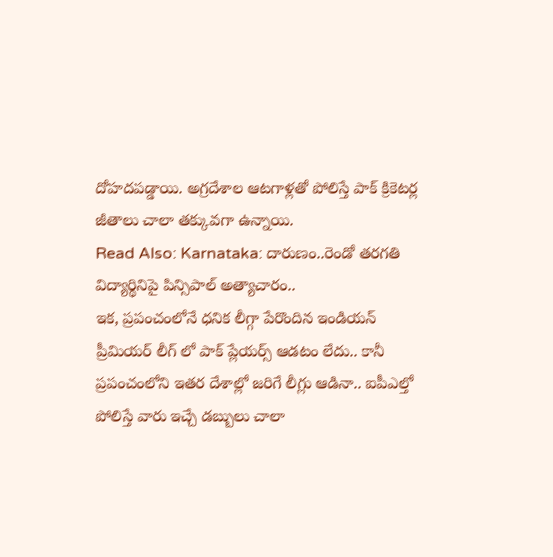దోహదపడ్డాయి. అగ్రదేశాల ఆటగాళ్లతో పోలిస్తే పాక్ క్రికెటర్ల జీతాలు చాలా తక్కువగా ఉన్నాయి.
Read Also: Karnataka: దారుణం..రెండో తరగతి విద్యార్థినిపై పిన్సిపాల్ అత్యాచారం..
ఇక, ప్రపంచంలోనే ధనిక లీగ్గా పేరొందిన ఇండియన్ ప్రీమియర్ లీగ్ లో పాక్ ప్లేయర్స్ ఆడటం లేదు.. కానీ ప్రపంచంలోని ఇతర దేశాల్లో జరిగే లీగ్లు ఆడినా.. ఐపీఎల్తో పోలిస్తే వారు ఇచ్చే డబ్బులు చాలా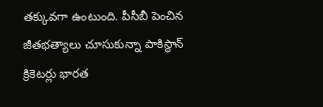తక్కువగా ఉంటుంది. పీసీబీ పెంచిన జీతభత్యాలు చూసుకున్నా పాకిస్థాన్ క్రికెటర్లు భారత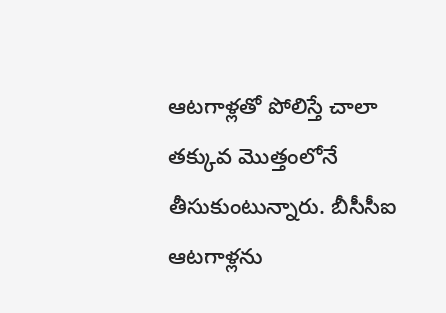ఆటగాళ్లతో పోలిస్తే చాలా తక్కువ మొత్తంలోనే తీసుకుంటున్నారు. బీసీసీఐ ఆటగాళ్లను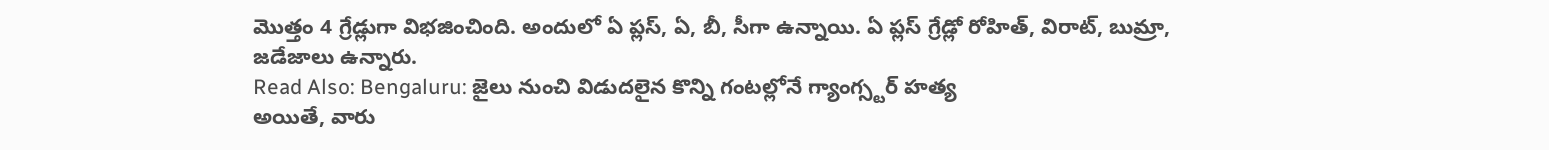మొత్తం 4 గ్రేడ్లుగా విభజించింది. అందులో ఏ ప్లస్, ఏ, బీ, సీగా ఉన్నాయి. ఏ ప్లస్ గ్రేడ్లో రోహిత్, విరాట్, బుమ్రా, జడేజాలు ఉన్నారు.
Read Also: Bengaluru: జైలు నుంచి విడుదలైన కొన్ని గంటల్లోనే గ్యాంగ్స్టర్ హత్య
అయితే, వారు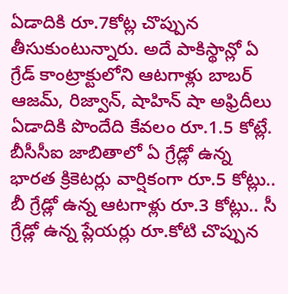ఏడాదికి రూ.7కోట్ల చొప్పున తీసుకుంటున్నారు. అదే పాకిస్థాన్లో ఏ గ్రేడ్ కాంట్రాక్టులోని ఆటగాళ్లు బాబర్ ఆజమ్, రిజ్వాన్, షాహిన్ షా అఫ్రిదీలు ఏడాదికి పొందేది కేవలం రూ.1.5 కోట్లే. బీసీసీఐ జాబితాలో ఏ గ్రేడ్లో ఉన్న భారత క్రికెటర్లు వార్షికంగా రూ.5 కోట్లు.. బీ గ్రేడ్లో ఉన్న ఆటగాళ్లు రూ.3 కోట్లు.. సీ గ్రేడ్లో ఉన్న ప్లేయర్లు రూ.కోటి చొప్పున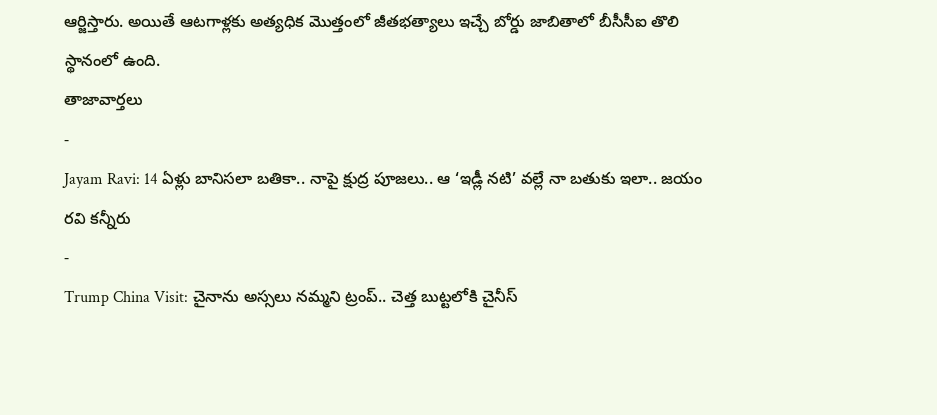ఆర్జిస్తారు. అయితే ఆటగాళ్లకు అత్యధిక మొత్తంలో జీతభత్యాలు ఇచ్చే బోర్డు జాబితాలో బీసీసీఐ తొలి స్థానంలో ఉంది.
తాజావార్తలు
-
Jayam Ravi: 14 ఏళ్లు బానిసలా బతికా.. నాపై క్షుద్ర పూజలు.. ఆ ‘ఇడ్లీ నటి’ వల్లే నా బతుకు ఇలా.. జయం రవి కన్నీరు
-
Trump China Visit: చైనాను అస్సలు నమ్మని ట్రంప్.. చెత్త బుట్టలోకి చైనీస్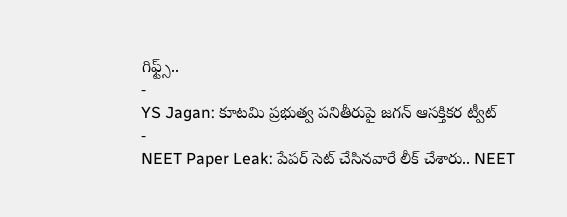గిఫ్ట్స్..
-
YS Jagan: కూటమి ప్రభుత్వ పనితీరుపై జగన్ ఆసక్తికర ట్వీట్
-
NEET Paper Leak: పేపర్ సెట్ చేసినవారే లీక్ చేశారు.. NEET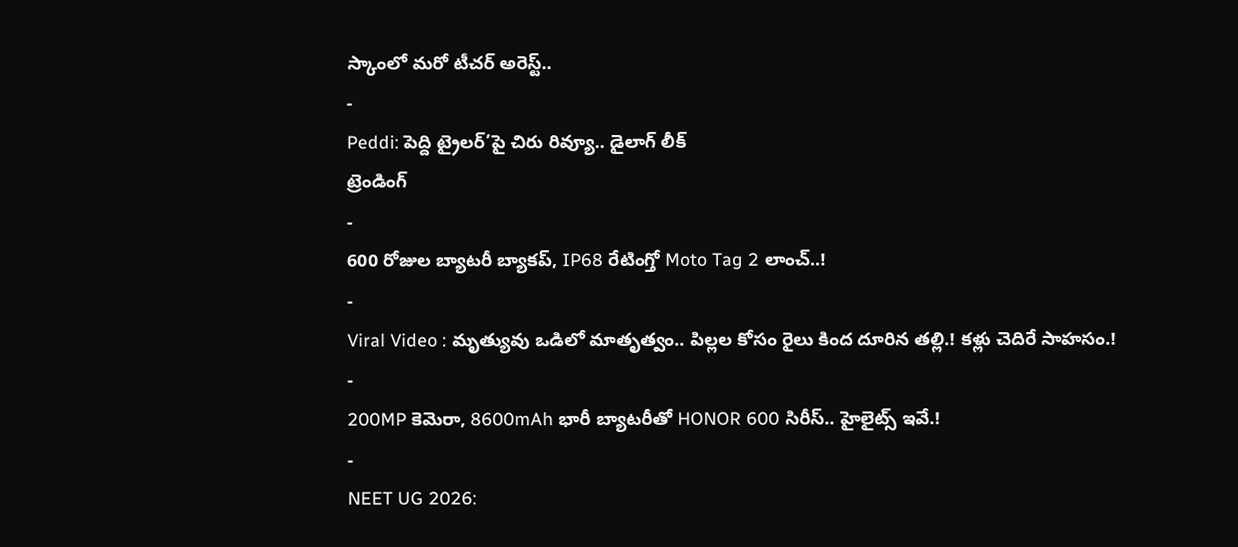స్కాంలో మరో టీచర్ అరెస్ట్..
-
Peddi: పెద్ది ట్రైలర్’పై చిరు రివ్యూ.. డైలాగ్ లీక్
ట్రెండింగ్
-
600 రోజుల బ్యాటరీ బ్యాకప్, IP68 రేటింగ్తో Moto Tag 2 లాంచ్..!
-
Viral Video : మృత్యువు ఒడిలో మాతృత్వం.. పిల్లల కోసం రైలు కింద దూరిన తల్లి.! కళ్లు చెదిరే సాహసం.!
-
200MP కెమెరా, 8600mAh భారీ బ్యాటరీతో HONOR 600 సిరీస్.. హైలైట్స్ ఇవే.!
-
NEET UG 2026: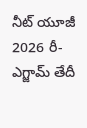నీట్ యూజీ 2026 రీ-ఎగ్జామ్ తేదీ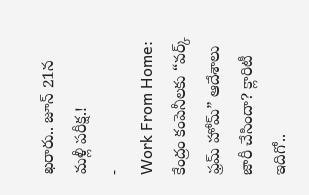ఖరారు.. జూన్ 21న మళ్లీ పరీక్ష.!
-
Work From Home: కేంద్రం కంపెనీలకు “వర్క్ ఫ్రమ్ హోమ్” ఆదేశాలు జారీ చేసిందా? క్లారిటీ ఇదిగో..